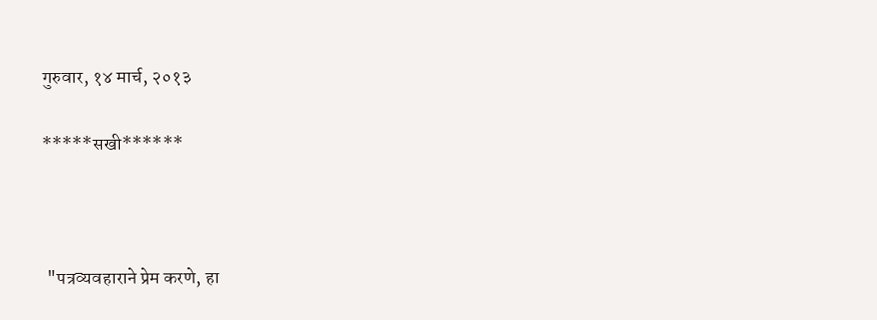गुरुवार, १४ मार्च, २०१३

*****सखी******



 "पत्रव्यवहाराने प्रेम करणे, हा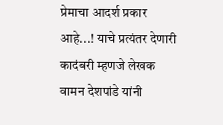प्रेमाचा आदर्श प्रकार आहे...! याचे प्रत्यंतर देणारी कादंबरी म्हणजे लेखक वामन देशपांडे यांनी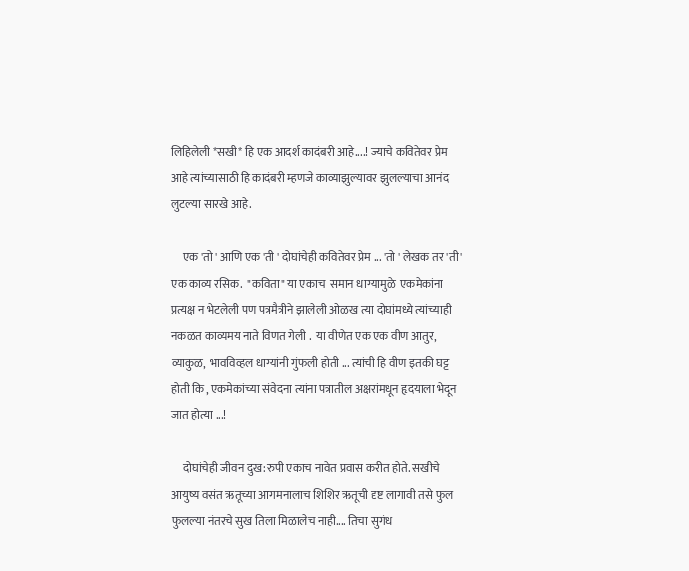लिहिलेली *सखी* हि एक आदर्श कादंबरी आहे....! ज्याचे कवितेवर प्रेम आहे त्यांच्यासाठी हि कादंबरी म्हणजे काव्याझुल्यावर झुलल्याचा आनंद लुटल्या सारखे आहे.

     एक 'तो ' आणि एक 'ती ' दोघांचेही कवितेवर प्रेम ... 'तो ' लेखक तर 'ती' एक काव्य रसिक.  "कविता" या एकाच  समान धाग्यामुळे  एकमेकांना प्रत्यक्ष न भेटलेली पण पत्रमैत्रीने झालेली ओळख त्या दोघांमध्ये त्यांच्याही नकळत काव्यमय नाते विणत गेली .  या वीणेत एक एक वीण आतुर, व्याकुळ,  भावविव्हल धाग्यांनी गुंफली होती ... त्यांची हि वीण इतकी घट्ट होती कि , एकमेकांच्या संवेदना त्यांना पत्रातील अक्षरांमधून हृदयाला भेदून जात होत्या ...!

     दोघांचेही जीवन दुख:रुपी एकाच नावेत प्रवास करीत होते. सखीचे आयुष्य वसंत ऋतूच्या आगमनालाच शिशिर ऋतूची दृष्ट लागावी तसे फुल फुलल्या नंतरचे सुख तिला मिळालेच नाही.... तिचा सुगंध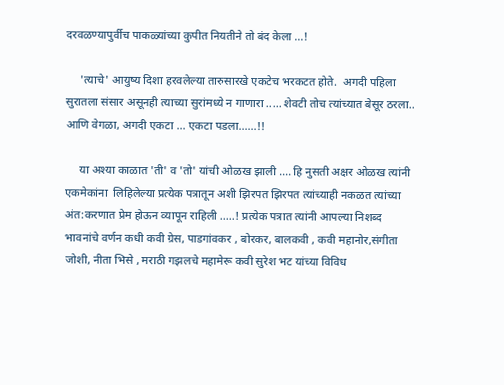दरवळण्यापुर्वीच पाकळ्यांच्या कुपीत नियतीने तो बंद केला ...!

     'त्याचे' आयुष्य दिशा हरवलेल्या तारुसारखे एकटेच भरकटत होते.  अगदी पहिला सुरातला संसार असूनही त्याच्या सुरांमध्ये न गाणारा ..... शेवटी तोच त्यांच्यात बेसूर ठरला.. आणि वेगळा, अगदी एकटा ... एकटा पडला......!!

     या अश्या काळात 'ती' व 'तो' यांची ओळख झाली .... हि नुसती अक्षर ओळख त्यांनी एकमेकांना  लिहिलेल्या प्रत्येक पत्रातून अशी झिरपत झिरपत त्यांच्याही नकळत त्यांच्या अंत:करणात प्रेम होऊन व्यापून राहिली .....! प्रत्येक पत्रात त्यांनी आपल्या निशब्द भावनांचे वर्णन कधी कवी ग्रेस, पाडगांवकर , बोरकर, बालकवी , कवी महानोर,संगीता जोशी, नीता भिसे , मराठी गझलचे महामेरू कवी सुरेश भट यांच्या विविध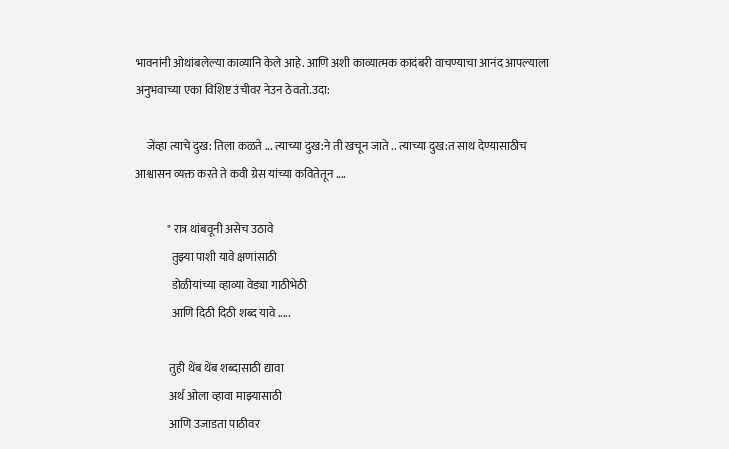भावनांनी ओथांबलेल्या काव्यानि केले आहे. आणि अशी काव्यात्मक कादंबरी वाचण्याचा आनंद आपल्याला अनुभवाच्या एका विशिष्ट उंचीवर नेउन ठेवतो.उदा:

     जेंव्हा त्याचे दुख: तिला कळते ... त्याच्या दुख:ने ती खचून जाते .. त्याच्या दुख:त साथ देण्यासाठीच आश्वासन व्यक्त करते ते कवी ग्रेस यांच्या कवितेतून ....

              " रात्र थांबवूनी असेच उठावे
                तुझ्या पाशी यावे क्षणांसाठी
                डोळीयांच्या व्हाव्या वेड्या गाठीभेठी
                आणि दिठी दिठी शब्द यावे .....

               तुही थेंब थेंब शब्दासाठी द्यावा
               अर्थ ओला व्हावा माझ्यासाठी
               आणि उजाडता पाठीवर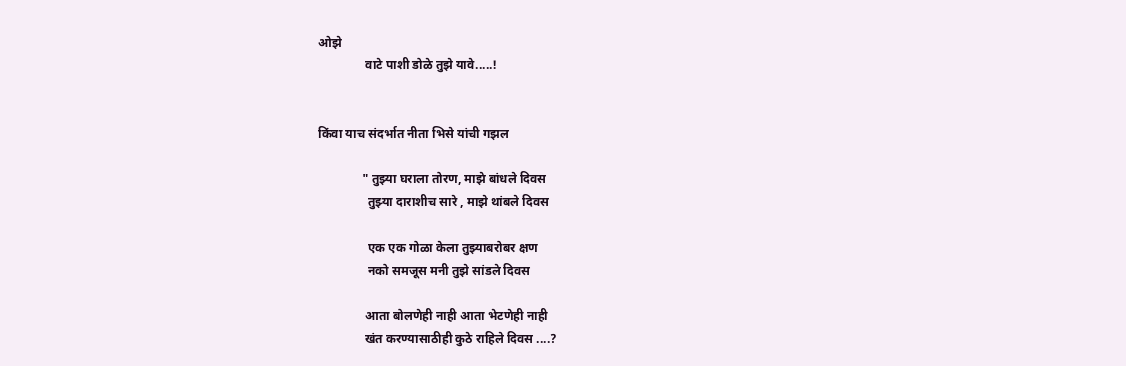ओझे
               वाटे पाशी डोळे तुझे यावे.....!


किंवा याच संदर्भात नीता भिसे यांची गझल

              " तुझ्या घराला तोरण, माझे बांधले दिवस
                तुझ्या दाराशीच सारे , माझे थांबले दिवस

                एक एक गोळा केला तुझ्याबरोबर क्षण
                नको समजूस मनी तुझे सांडले दिवस

               आता बोलणेही नाही आता भेटणेही नाही
               खंत करण्यासाठीही कुठे राहिले दिवस ....?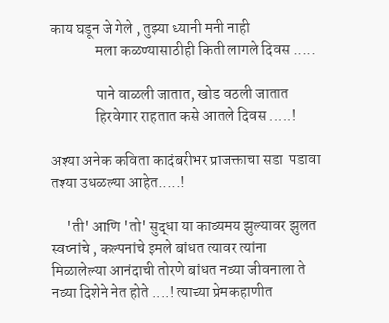काय घडून जे गेले , तुझ्या ध्यानी मनी नाही
               मला कळण्यासाठीही किती लागले दिवस .....

               पाने वाळली जातात, खोड वठली जातात
               हिरवेगार राहतात कसे आतले दिवस .....!

अश्या अनेक कविता कादंबरीभर प्राजक्ताचा सडा  पडावा तश्या उधळल्या आहेत.....!

     'ती' आणि 'तो' सुद्धा या काव्यमय झुल्यावर झुलत स्वप्नांचे , कल्पनांचे इमले बांधत त्यावर त्यांना मिळालेल्या आनंदाची तोरणे बांधत नव्या जीवनाला ते नव्या दिशेने नेत होते ....! त्याच्या प्रेमकहाणीत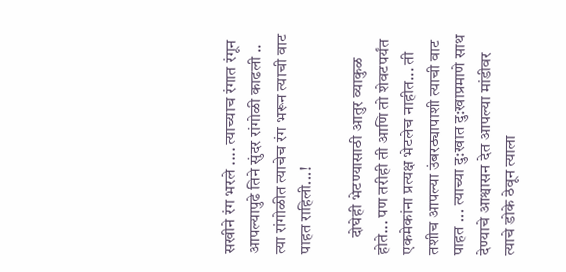सखीने रंग भरले .... त्याच्याच रंगात रंगून आपल्यापुढे तिने सुंदर रांगोळी काढली .. त्या रांगोळीत त्याचेच रंग भरून त्याची वाट  पाहत राहिली...!

     दोघेही भेटण्यासाठी आतुर व्याकुळ होते... पण तरीही ती आणि तो शेवटपर्यंत एकमेकांना प्रत्यक्ष भेटलेच नाहीत... ती तशीच आपल्या उंबरठ्यापाशी त्याची वाट  पाहत ... त्याच्या दु:खात दु:खाप्रमाणे साथ देण्याचे आश्वासन देत आपल्या मांडीवर त्याचे डोके ठेवून त्याला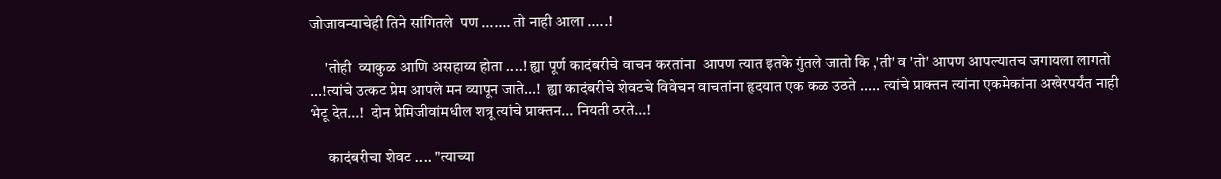जोजावन्याचेही तिने सांगितले  पण ....... तो नाही आला .....!

     'तोही  व्याकुळ आणि असहाय्य होता ....! ह्या पूर्ण कादंबरीचे वाचन करतांना  आपण त्यात इतके गुंतले जातो कि ,'ती' व 'तो' आपण आपल्यातच जगायला लागतो ...!त्यांचे उत्कट प्रेम आपले मन व्यापून जाते...!  ह्या कादंबरीचे शेवटचे विवेचन वाचतांना हृदयात एक कळ उठते ..... त्यांचे प्राक्तन त्यांना एकमेकांना अखेरपर्यंत नाही भेटू देत...!  दोन प्रेमिजीवांमधील शत्रू त्यांचे प्राक्तन... नियती ठरते...!

      कादंबरीचा शेवट .... "त्याच्या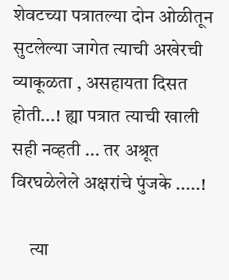शेवटच्या पत्रातल्या दोन ओळीतून सुटलेल्या जागेत त्याची अखेरची व्याकूळता , असहायता दिसत होती...! ह्या पत्रात त्याची खाली सही नव्हती ... तर अश्रूत विरघळेलेले अक्षरांचे पुंजके .....!

     त्या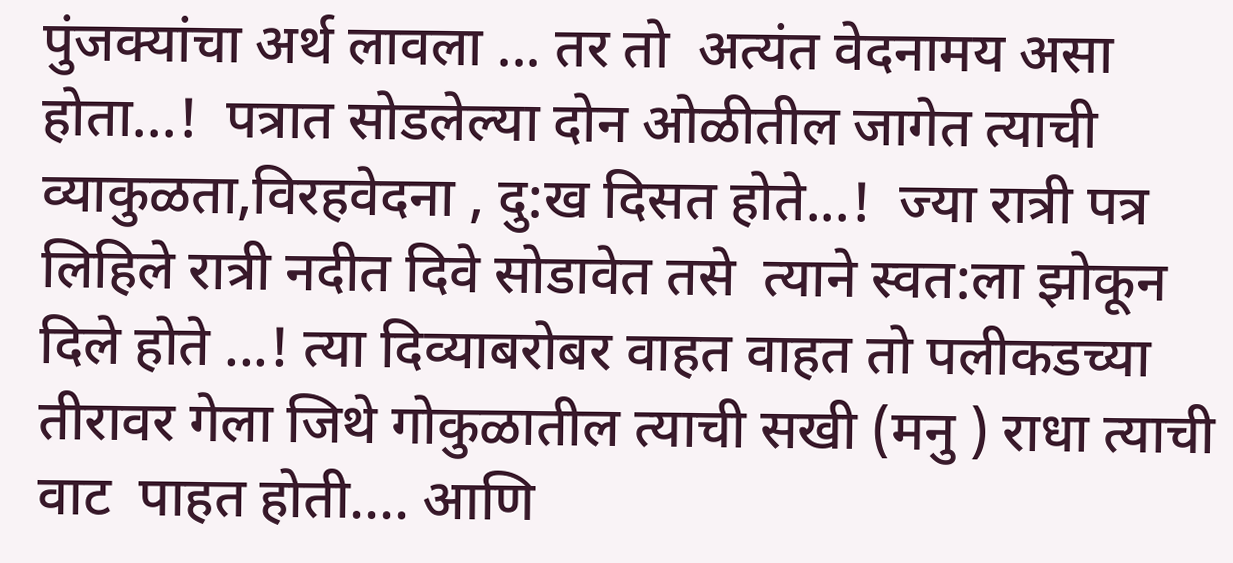पुंजक्यांचा अर्थ लावला ... तर तो  अत्यंत वेदनामय असा होता...!  पत्रात सोडलेल्या दोन ओळीतील जागेत त्याची व्याकुळता,विरहवेदना , दु:ख दिसत होते...!  ज्या रात्री पत्र लिहिले रात्री नदीत दिवे सोडावेत तसे  त्याने स्वत:ला झोकून दिले होते ...! त्या दिव्याबरोबर वाहत वाहत तो पलीकडच्या तीरावर गेला जिथे गोकुळातील त्याची सखी (मनु ) राधा त्याची वाट  पाहत होती.... आणि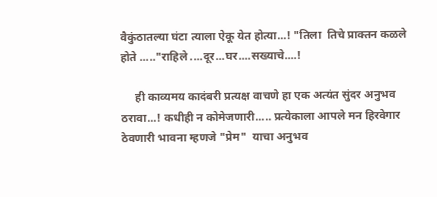वैकुंठातल्या घंटा त्याला ऐकू येत होत्या...! "तिला  तिचे प्राक्तन कळले होते ....."राहिले ....दूर...घर....सख्याचे....!

     ही काव्यमय कादंबरी प्रत्यक्ष वाचणे हा एक अत्यंत सुंदर अनुभव ठरावा...! कधीही न कोमेजणारी..... प्रत्येकाला आपले मन हिरवेगार ठेवणारी भावना म्हणजे "प्रेम"  याचा अनुभव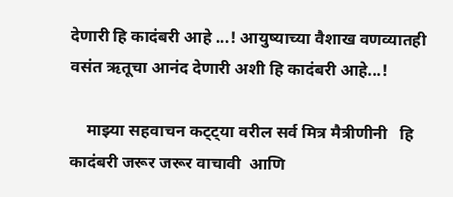देणारी हि कादंबरी आहे ...! आयुष्याच्या वैशाख वणव्यातही वसंत ऋतूचा आनंद देणारी अशी हि कादंबरी आहे...!

    माझ्या सहवाचन कट्ट्या वरील सर्व मित्र मैत्रीणीनी   हि कादंबरी जरूर जरूर वाचावी  आणि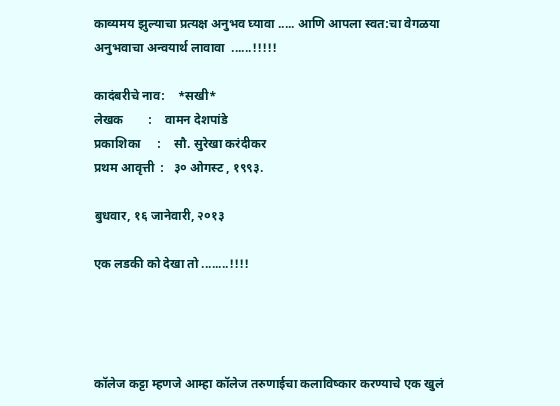काव्यमय झुल्याचा प्रत्यक्ष अनुभव घ्यावा ..... आणि आपला स्वत:चा वेगळया अनुभवाचा अन्वयार्थ लावावा  ......!!!!!

कादंबरीचे नाव:    *सखी*
लेखक        :    वामन देशपांडे
प्रकाशिका     :    सौ. सुरेखा करंदीकर
प्रथम आवृत्ती  :   ३० ओगस्ट , १९९३.

बुधवार, १६ जानेवारी, २०१३

एक लडकी को देखा तो ........!!!!




कॉलेज कट्टा म्हणजे आम्हा कॉलेज तरुणाईचा कलाविष्कार करण्याचे एक खुलं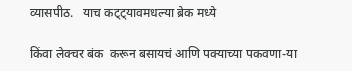व्यासपीठ.   याच कट्ट्यावमधल्या ब्रेक मध्ये

किंवा लेक्चर बंक  करून बसायचं आणि पक्याच्या पकवणा-या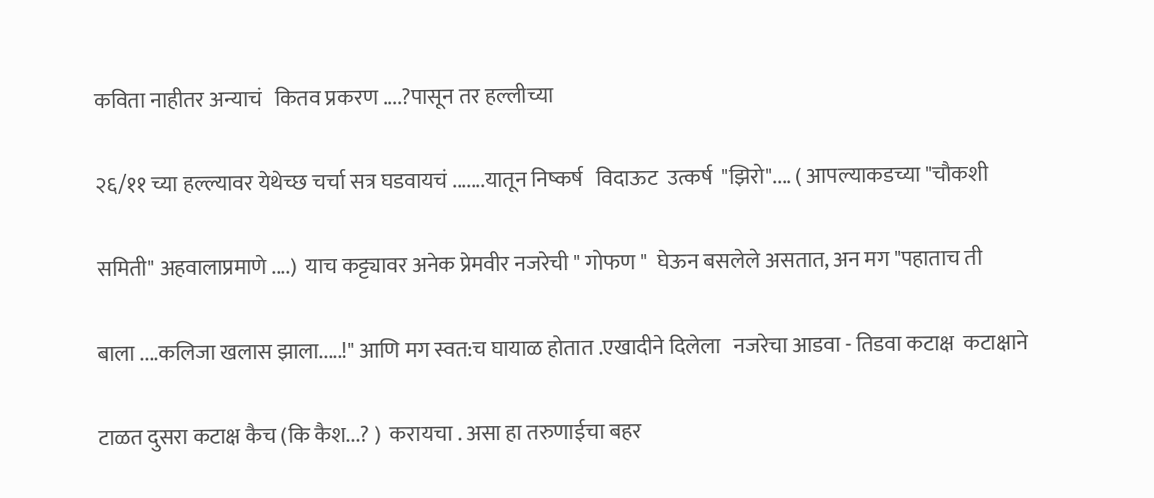कविता नाहीतर अन्याचं   कितव प्रकरण ....?पासून तर हल्लीच्या

२६/११ च्या हल्ल्यावर येथेच्छ चर्चा सत्र घडवायचं .......यातून निष्कर्ष   विदाऊट  उत्कर्ष  "झिरो".... ( आपल्याकडच्या "चौकशी

समिती" अहवालाप्रमाणे ....)  याच कट्ट्यावर अनेक प्रेमवीर नजरेची " गोफण "  घेऊन बसलेले असतात, अन मग "पहाताच ती

बाला ....कलिजा खलास झाला.....!" आणि मग स्वत:च घायाळ होतात .एखादीने दिलेला   नजरेचा आडवा - तिडवा कटाक्ष  कटाक्षाने

टाळत दुसरा कटाक्ष कैच (कि कैश...? )  करायचा . असा हा तरुणाईचा बहर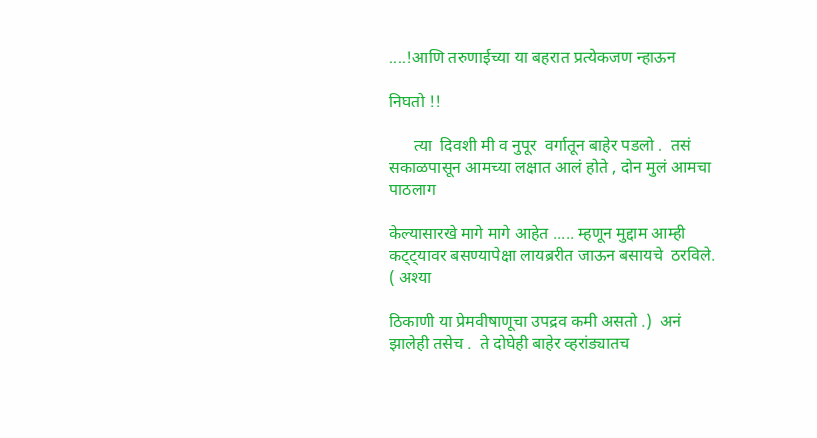....!आणि तरुणाईच्या या बहरात प्रत्येकजण न्हाऊन

निघतो !!

      त्या  दिवशी मी व नुपूर  वर्गातून बाहेर पडलो .  तसं सकाळपासून आमच्या लक्षात आलं होते , दोन मुलं आमचा  पाठलाग

केल्यासारखे मागे मागे आहेत ..... म्हणून मुद्दाम आम्ही कट्ट्यावर बसण्यापेक्षा लायब्ररीत जाऊन बसायचे  ठरविले.  ( अश्या

ठिकाणी या प्रेमवीषाणूचा उपद्रव कमी असतो .)  अनं झालेही तसेच .  ते दोघेही बाहेर व्हरांड्यातच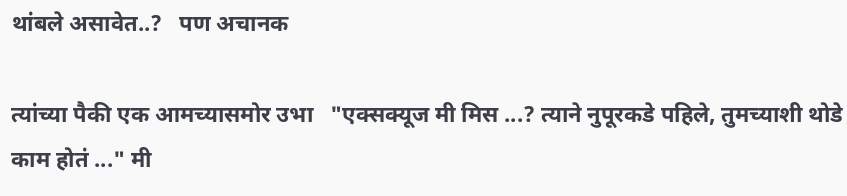थांबले असावेत..?   पण अचानक

त्यांच्या पैकी एक आमच्यासमोर उभा   "एक्सक्यूज मी मिस ...? त्याने नुपूरकडे पहिले, तुमच्याशी थोडे काम होतं ..." मी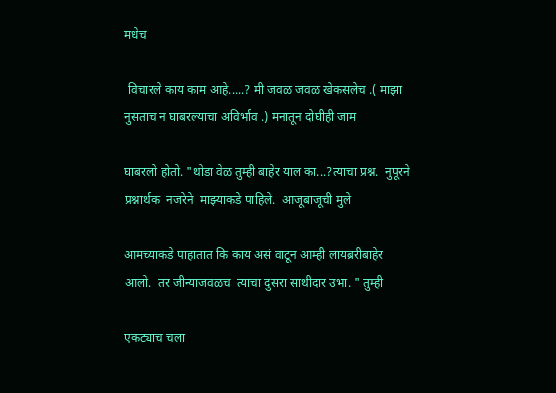मधेच

 विचारले काय काम आहे.....? मी जवळ जवळ खेकसलेच .( माझा नुसताच न घाबरल्याचा अविर्भाव .) मनातून दोघीही जाम

घाबरलो होतो. "थोडा वेळ तुम्ही बाहेर याल का...?त्याचा प्रश्न.  नुपूरने प्रश्नार्थक  नजरेने  माझ्याकडे पाहिले.  आजूबाजूची मुले

आमच्याकडे पाहातात कि काय असं वाटून आम्ही लायब्ररीबाहेर  आलो.  तर जीन्याजवळच  त्याचा दुसरा साथीदार उभा. " तुम्ही

एकट्याच चला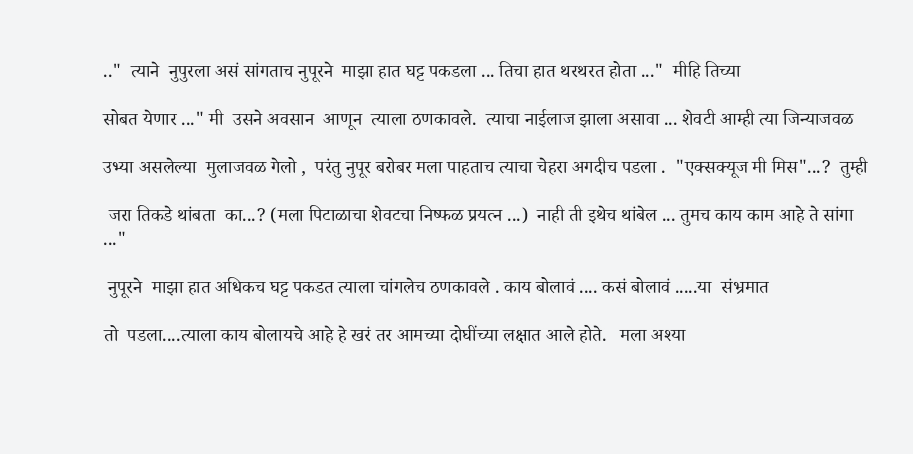.."  त्याने  नुपुरला असं सांगताच नुपूरने  माझा हात घट्ट पकडला ... तिचा हात थरथरत होता ..."  मीहि तिच्या

सोबत येणार ..." मी  उसने अवसान  आणून  त्याला ठणकावले.  त्याचा नाईलाज झाला असावा ... शेवटी आम्ही त्या जिन्याजवळ

उभ्या असलेल्या  मुलाजवळ गेलो ,  परंतु नुपूर बरोबर मला पाहताच त्याचा चेहरा अगदीच पडला .  "एक्सक्यूज मी मिस"...?  तुम्ही

 जरा तिकडे थांबता  का...? (मला पिटाळाचा शेवटचा निष्फळ प्रयत्न ...)  नाही ती इथेच थांबेल ... तुमच काय काम आहे ते सांगा ..."

 नुपूरने  माझा हात अधिकच घट्ट पकडत त्याला चांगलेच ठणकावले . काय बोलावं .... कसं बोलावं .....या  संभ्रमात

तो  पडला....त्याला काय बोलायचे आहे हे खरं तर आमच्या दोघींच्या लक्षात आले होते.   मला अश्या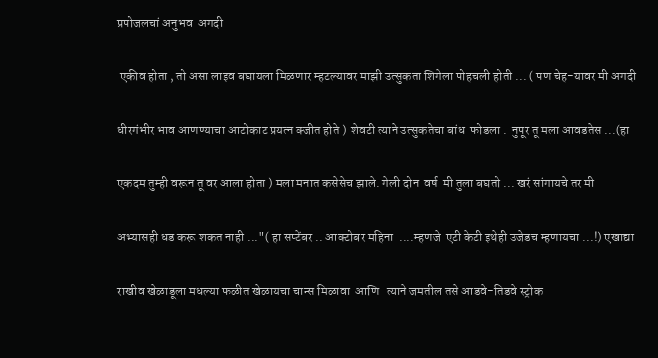प्रपोजलचां अनुभव  अगदी

 एकीव होता , तो असा लाइव बघायला मिळणार म्हटल्यावर माझी उत्सुकता शिगेला पोहचली होती ... ( पण चेह-यावर मी अगदी

धीरगंभीर भाव आणण्याचा आटोकाट प्रयत्न क्जीत होते )  शेवटी त्याने उत्सुकतेचा बांध  फोडला .  नुपूर तू मला आवडतेस ...(हा

एकदम तुम्ही वरून तू वर आला होता ) मला मनात कसेसेच झाले. गेली दोन  वर्ष  मी तुला बघतो ... खरं सांगायचे तर मी

अभ्यासही धड करू शकत नाही ..."( हा सप्टेंबर .. आक्टोबर महिना  ....म्हणजे  एटी केटी इथेही उजेडच म्हणायचा ...!) एखाद्या

राखीव खेळाडूला मधल्या फळीत खेळायचा चान्स मिळावा  आणि   त्याने जमतील तसे आडवे-तिडवे स्ट्रोक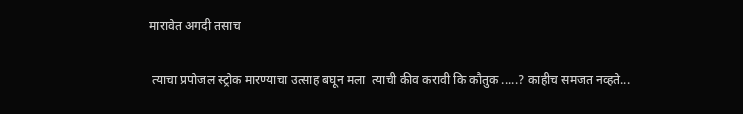मारावेत अगदी तसाच

 त्याचा प्रपोजल स्ट्रोक मारण्याचा उत्साह बघून मला  त्याची कीव करावी कि कौतुक .....? काहीच समजत नव्हते...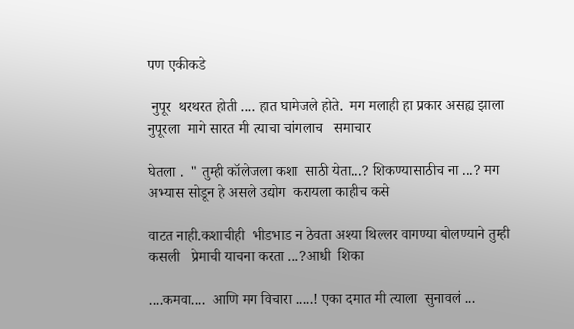पण एकीकडे

 नुपूर  थरथरत होती .... हात घामेजले होते.  मग मलाही हा प्रकार असह्य झाला  नुपूरला  मागे सारत मी त्याचा चांगलाच   समाचार

घेतला .  " तुम्ही कॉलेजला कशा  साठी येता...? शिकण्यासाठीच ना ...? मग अभ्यास सोडून हे असले उद्योग  करायला काहीच कसे

वाटत नाही.कशाचीही  भीडभाड न ठेवता अश्या थिल्लर वागण्या बोलण्याने तुम्ही कसली   प्रेमाची याचना करता ...?आधी  शिका

....कमवा....  आणि मग विचारा .....! एका दमात मी त्याला  सुनावलं ...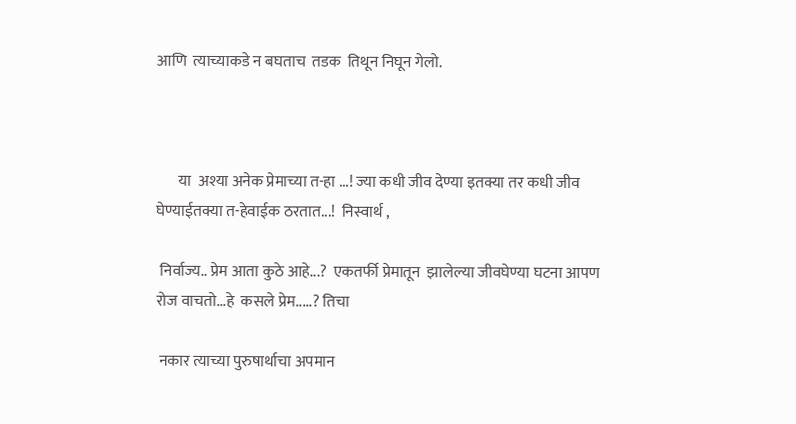आणि  त्याच्याकडे न बघताच  तडक  तिथून निघून गेलो.



       या  अश्या अनेक प्रेमाच्या त-हा ...! ज्या कधी जीव देण्या इतक्या तर कधी जीव घेण्याईतक्या त-हेवाईक ठरतात...!  निस्वार्थ ,

 निर्वाज्य.. प्रेम आता कुठे आहे...?  एकतर्फी प्रेमातून  झालेल्या जीवघेण्या घटना आपण रोज वाचतो...हे  कसले प्रेम.....? तिचा

 नकार त्याच्या पुरुषार्थाचा अपमान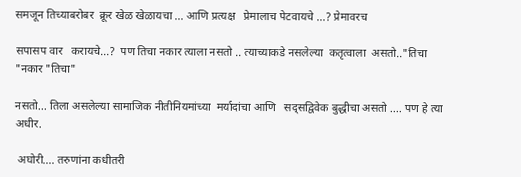समजून तिच्याबरोबर  क्रूर खेळ खेळायचा ... आणि प्रत्यक्ष   प्रेमालाच पेटवायचे ...? प्रेमावरच

सपासप वार   करायचे...?  पण तिचा नकार त्याला नसतो .. त्याच्याकडे नसलेल्या  कतृत्वाला  असतो.."तिचा "नकार "तिचा"

नसतो... तिला असलेल्या सामाजिक नीतीनियमांच्या  मर्यादांचा आणि   सद्सद्विवेक बुद्धीचा असतो .... पण हे त्या अधीर.

 अघोरी.... तरुणांना कधीतरी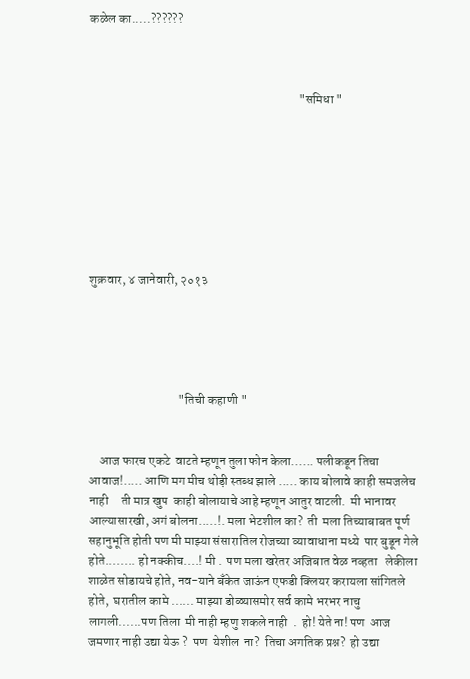कळेल का.....??????



                                                                                  "समिधा "








शुक्रवार, ४ जानेवारी, २०१३





                                   "तिची कहाणी "


    आज फारच एकटे  वाटते म्हणून तुला फोन केला...... पलीकडून तिचा आवाज!..... आणि मग मीच थोड़ी स्तब्ध झाले ..... काय बोलावे काही समजलेच नाही     ती मात्र खुप  काही बोलायाचे आहे म्हणून आतुर वाटली.  मी भानावर आल्यासारखी, अगं बोलना.....!. मला भेटशील का?  ती  मला तिच्याबाबत पूर्ण सहानुभूति होती पण मी माझ्या संसारातिल रोजच्या व्यावाधाना मध्ये  पार बुडून गेले होते........ हो नक्कीच....! मी .  पण मला खरेतर अजिबात वेळ नव्हता   लेकीला शाळेत सोडायचे होते, नव-याने बँकेत जाऊंन एफडी क्लियर करायला सांगितले होते,  घरातील कामे ...... माझ्या डोळ्यासमोर सर्व कामे भरभर नाचु  लागली......पण तिला  मी नाही म्हणु शकले नाही  .  हो! येते ना! पण  आज जमणार नाही उद्या येऊ ?  पण  येशील  ना?  तिचा अगतिक प्रश्न?  हो उद्या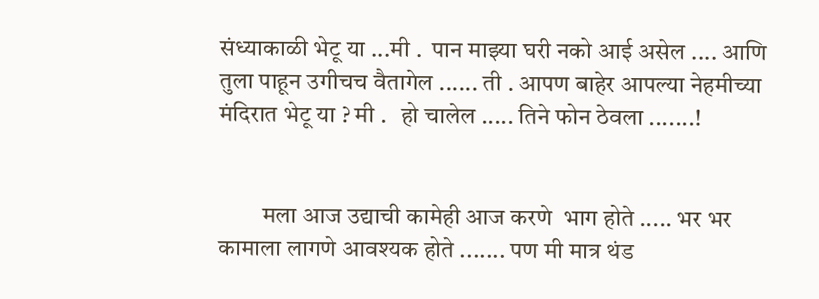संध्याकाळी भेटू या ...मी .  पान माझ्या घरी नको आई असेल .... आणि तुला पाहून उगीचच वैतागेल ...... ती . आपण बाहेर आपल्या नेहमीच्या मंदिरात भेटू या ? मी .   हो चालेल ..... तिने फोन ठेवला .......!


         मला आज उद्याची कामेही आज करणे  भाग होते ..... भर भर कामाला लागणे आवश्यक होते ....... पण मी मात्र थंड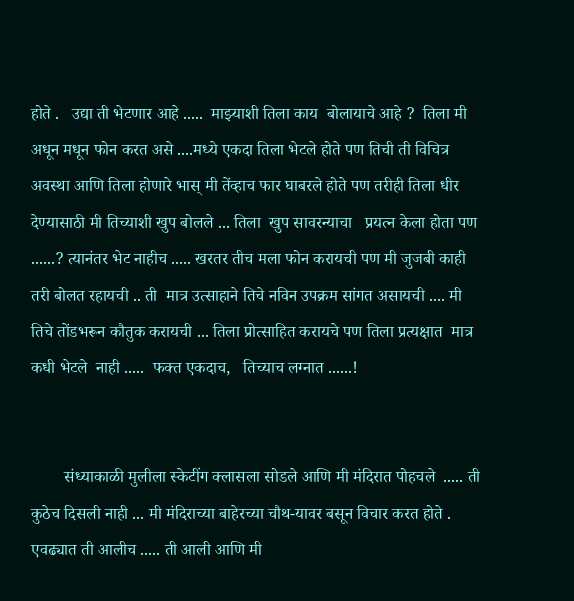होते .   उद्या ती भेटणार आहे .....  माझ्याशी तिला काय  बोलायाचे आहे ?  तिला मी अधून मधून फोन करत असे ....मध्ये एकदा तिला भेटले होते पण तिची ती विचित्र अवस्था आणि तिला होणारे भास् मी तेंव्हाच फार घाबरले होते पण तरीही तिला धीर देण्यासाठी मी तिच्याशी खुप बोलले ... तिला  खुप सावरन्याचा   प्रयत्न केला होता पण ......? त्यानंतर भेट नाहीच ..... खरतर तीच मला फोन करायची पण मी जुजबी काही तरी बोलत रहायची .. ती  मात्र उत्साहाने तिचे नविन उपक्रम सांगत असायची .... मी तिचे तोंडभरून कौतुक करायची ... तिला प्रोत्साहित करायचे पण तिला प्रत्यक्षात  मात्र कधी भेटले  नाही .....  फक्त एकदाच,   तिच्याच लग्नात ......!


        संध्याकाळी मुलीला स्केटींग क्लासला सोडले आणि मी मंदिरात पोहचले  ..... ती  कुठेच दिसली नाही ... मी मंदिराच्या बाहेरच्या चौथ-यावर बसून विचार करत होते . एवढ्यात ती आलीच ..... ती आली आणि मी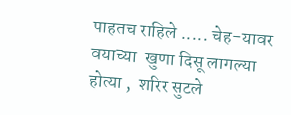पाहतच राहिले ..... चेह-यावर वयाच्या  खुणा दिसू लागल्या होत्या ,  शरिर सुटले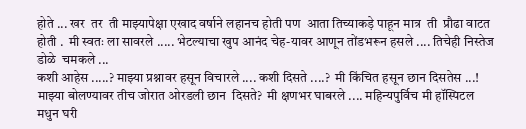होते ... खर  तर  ती माझ्यापेक्षा एखाद वर्षाने लहानच होती पण  आता तिच्याकड़े पाहून मात्र  ती  प्रौढा वाटत  होती .  मी स्वतः ला सावरले ..... भेटल्याचा खुप आनंद चेह-यावर आणून तोंडभरून हसले .... तिचेही निस्तेज डोळे  चमकले ...
कशी आहेस .....? माझ्या प्रश्नावर हसून विचारले .... कशी दिसते ....?  मी किंचित हसून छान दिसतेस ...!  माझ्या बोलण्यावर तीच जोरात ओरडली छान  दिसते?  मी क्षणभर घाबरले .... महिन्यपुर्विच मी हॉस्पिटल मधुन घरी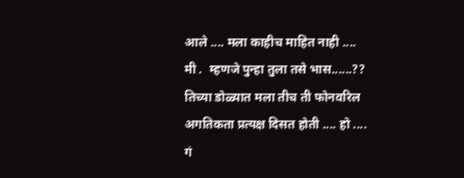आले .... मला काहीच माहित नाही .... मी .  म्हणजे पुन्हा तुला तसे भास......?? तिच्या डोळ्यात मला तीच ती फोनवरिल अगतिकता प्रत्यक्ष दिसत होती .... हो .... गं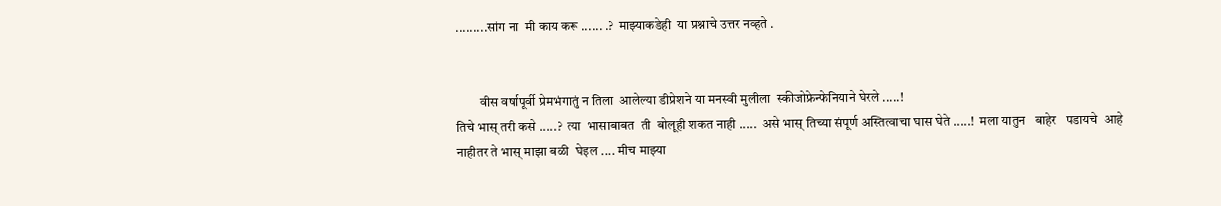.........सांग ना  मी काय करू ...... .?  माझ्याकडेही  या प्रश्नाचे उत्तर नव्हते .


         वीस वर्षापूर्वी प्रेमभंगातुं न तिला  आलेल्या डीप्रेशने या मनस्वी मुलीला  स्कीजोफ्रेन्फेनियाने घेरले .....!
तिचे भास् तरी कसे .....?  त्या  भासाबाबत  ती  बोलूही शकत नाही .....  असे भास् तिच्या संपूर्ण अस्तित्वाचा घास घेते .....!  मला यातुन   बाहेर   पडायचे  आहे   नाहीतर ते भास् माझा बळी  घेइल .... मीच माझ्या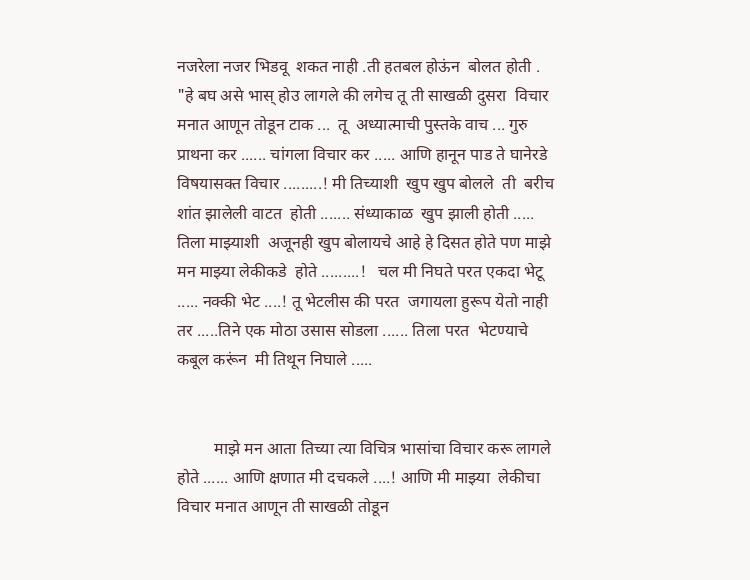नजरेला नजर भिडवू  शकत नाही .ती हतबल होऊंन  बोलत होती .     "हे बघ असे भास् होउ लागले की लगेच तू ती साखळी दुसरा  विचार मनात आणून तोडून टाक ...  तू  अध्यात्माची पुस्तके वाच ... गुरु प्राथना कर ...... चांगला विचार कर ..... आणि हानून पाड ते घानेरडे विषयासक्त विचार .........! मी तिच्याशी  खुप खुप बोलले  ती  बरीच शांत झालेली वाटत  होती ....... संध्याकाळ  खुप झाली होती ..... तिला माझ्याशी  अजूनही खुप बोलायचे आहे हे दिसत होते पण माझे मन माझ्या लेकीकडे  होते .........!   चल मी निघते परत एकदा भेटू ..... नक्की भेट ....! तू भेटलीस की परत  जगायला हुरूप येतो नाही तर .....तिने एक मोठा उसास सोडला ...... तिला परत  भेटण्याचे कबूल करूंन  मी तिथून निघाले .....


         माझे मन आता तिच्या त्या विचित्र भासांचा विचार करू लागले होते ...... आणि क्षणात मी दचकले ....! आणि मी माझ्या  लेकीचा विचार मनात आणून ती साखळी तोडून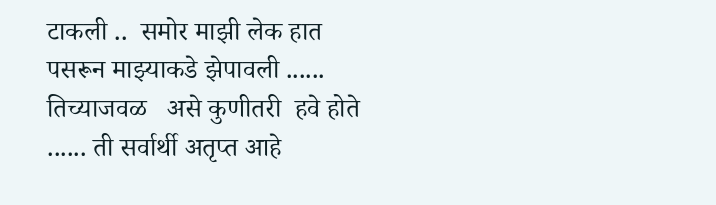टाकली ..  समोर माझी लेक हात पसरून माझ्याकडे झेपावली ......  तिच्याजवळ   असे कुणीतरी  हवे होते ...... ती सर्वार्थी अतृप्त आहे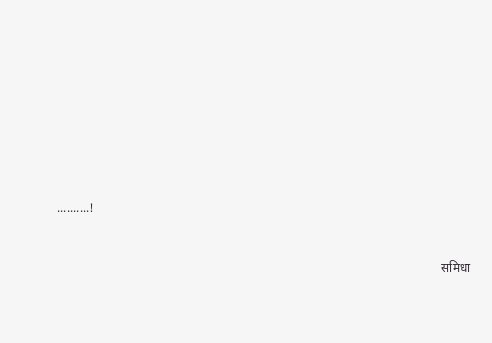..........!



                                                                                                                           समिधा